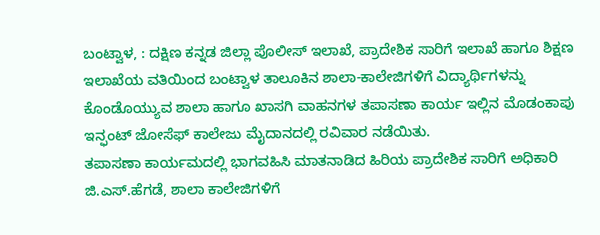ಬಂಟ್ವಾಳ, : ದಕ್ಷಿಣ ಕನ್ನಡ ಜಿಲ್ಲಾ ಪೊಲೀಸ್ ಇಲಾಖೆ, ಪ್ರಾದೇಶಿಕ ಸಾರಿಗೆ ಇಲಾಖೆ ಹಾಗೂ ಶಿಕ್ಷಣ ಇಲಾಖೆಯ ವತಿಯಿಂದ ಬಂಟ್ವಾಳ ತಾಲೂಕಿನ ಶಾಲಾ-ಕಾಲೇಜಿಗಳಿಗೆ ವಿದ್ಯಾರ್ಥಿಗಳನ್ನು ಕೊಂಡೊಯ್ಯುವ ಶಾಲಾ ಹಾಗೂ ಖಾಸಗಿ ವಾಹನಗಳ ತಪಾಸಣಾ ಕಾರ್ಯ ಇಲ್ಲಿನ ಮೊಡಂಕಾಪು ಇನ್ಫಂಟ್ ಜೋಸೆಫ್ ಕಾಲೇಜು ಮೈದಾನದಲ್ಲಿ ರವಿವಾರ ನಡೆಯಿತು.
ತಪಾಸಣಾ ಕಾರ್ಯಮದಲ್ಲಿ ಭಾಗವಹಿಸಿ ಮಾತನಾಡಿದ ಹಿರಿಯ ಪ್ರಾದೇಶಿಕ ಸಾರಿಗೆ ಅಧಿಕಾರಿ ಜಿ.ಎಸ್.ಹೆಗಡೆ, ಶಾಲಾ ಕಾಲೇಜಿಗಳಿಗೆ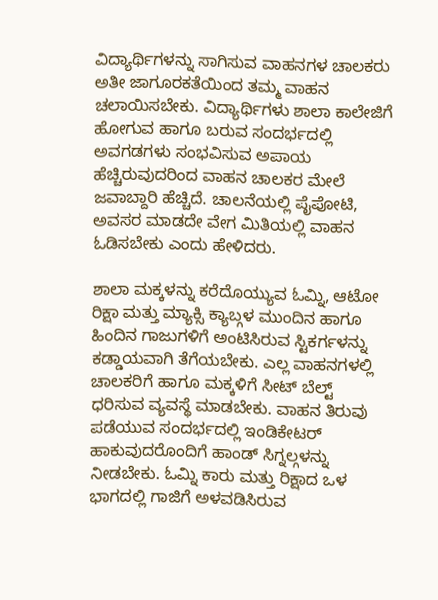ವಿದ್ಯಾರ್ಥಿಗಳನ್ನು ಸಾಗಿಸುವ ವಾಹನಗಳ ಚಾಲಕರು ಅತೀ ಜಾಗೂರಕತೆಯಿಂದ ತಮ್ಮ ವಾಹನ ಚಲಾಯಿಸಬೇಕು. ವಿದ್ಯಾರ್ಥಿಗಳು ಶಾಲಾ ಕಾಲೇಜಿಗೆ ಹೋಗುವ ಹಾಗೂ ಬರುವ ಸಂದರ್ಭದಲ್ಲಿ ಅವಗಡಗಳು ಸಂಭವಿಸುವ ಅಪಾಯ ಹೆಚ್ಚಿರುವುದರಿಂದ ವಾಹನ ಚಾಲಕರ ಮೇಲೆ ಜವಾಬ್ದಾರಿ ಹೆಚ್ಚಿದೆ. ಚಾಲನೆಯಲ್ಲಿ ಪೈಪೋಟಿ, ಅವಸರ ಮಾಡದೇ ವೇಗ ಮಿತಿಯಲ್ಲಿ ವಾಹನ ಓಡಿಸಬೇಕು ಎಂದು ಹೇಳಿದರು.

ಶಾಲಾ ಮಕ್ಕಳನ್ನು ಕರೆದೊಯ್ಯುವ ಓಮ್ನಿ, ಆಟೋ ರಿಕ್ಷಾ ಮತ್ತು ಮ್ಯಾಕ್ಸಿ ಕ್ಯಾಬ್ಗಳ ಮುಂದಿನ ಹಾಗೂ ಹಿಂದಿನ ಗಾಜುಗಳಿಗೆ ಅಂಟಿಸಿರುವ ಸ್ಟಿಕರ್ಗಳನ್ನು ಕಡ್ಡಾಯವಾಗಿ ತೆಗೆಯಬೇಕು. ಎಲ್ಲ ವಾಹನಗಳಲ್ಲಿ ಚಾಲಕರಿಗೆ ಹಾಗೂ ಮಕ್ಕಳಿಗೆ ಸೀಟ್ ಬೆಲ್ಟ್ ಧರಿಸುವ ವ್ಯವಸ್ಥೆ ಮಾಡಬೇಕು. ವಾಹನ ತಿರುವು ಪಡೆಯುವ ಸಂದರ್ಭದಲ್ಲಿ ಇಂಡಿಕೇಟರ್ ಹಾಕುವುದರೊಂದಿಗೆ ಹಾಂಡ್ ಸಿಗ್ನಲ್ಗಳನ್ನು ನೀಡಬೇಕು. ಓಮ್ನಿ ಕಾರು ಮತ್ತು ರಿಕ್ಷಾದ ಒಳ ಭಾಗದಲ್ಲಿ ಗಾಜಿಗೆ ಅಳವಡಿಸಿರುವ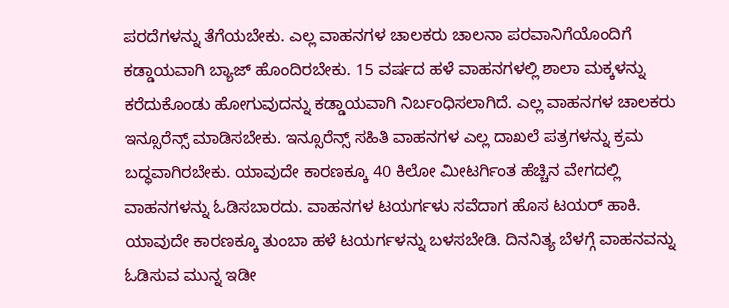ಪರದೆಗಳನ್ನು ತೆಗೆಯಬೇಕು. ಎಲ್ಲ ವಾಹನಗಳ ಚಾಲಕರು ಚಾಲನಾ ಪರವಾನಿಗೆಯೊಂದಿಗೆ ಕಡ್ಡಾಯವಾಗಿ ಬ್ಯಾಜ್ ಹೊಂದಿರಬೇಕು. 15 ವರ್ಷದ ಹಳೆ ವಾಹನಗಳಲ್ಲಿ ಶಾಲಾ ಮಕ್ಕಳನ್ನು ಕರೆದುಕೊಂಡು ಹೋಗುವುದನ್ನು ಕಡ್ಡಾಯವಾಗಿ ನಿರ್ಬಂಧಿಸಲಾಗಿದೆ. ಎಲ್ಲ ವಾಹನಗಳ ಚಾಲಕರು ಇನ್ಸೂರೆನ್ಸ್ ಮಾಡಿಸಬೇಕು. ಇನ್ಸೂರೆನ್ಸ್ ಸಹಿತಿ ವಾಹನಗಳ ಎಲ್ಲ ದಾಖಲೆ ಪತ್ರಗಳನ್ನು ಕ್ರಮ ಬದ್ಧವಾಗಿರಬೇಕು. ಯಾವುದೇ ಕಾರಣಕ್ಕೂ 40 ಕಿಲೋ ಮೀಟರ್ಗಿಂತ ಹೆಚ್ಚಿನ ವೇಗದಲ್ಲಿ ವಾಹನಗಳನ್ನು ಓಡಿಸಬಾರದು. ವಾಹನಗಳ ಟಯರ್ಗಳು ಸವೆದಾಗ ಹೊಸ ಟಯರ್ ಹಾಕಿ. ಯಾವುದೇ ಕಾರಣಕ್ಕೂ ತುಂಬಾ ಹಳೆ ಟಯರ್ಗಳನ್ನು ಬಳಸಬೇಡಿ. ದಿನನಿತ್ಯ ಬೆಳಗ್ಗೆ ವಾಹನವನ್ನು ಓಡಿಸುವ ಮುನ್ನ ಇಡೀ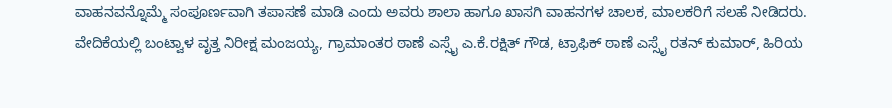ವಾಹನವನ್ನೊಮ್ಮೆ ಸಂಪೂರ್ಣವಾಗಿ ತಪಾಸಣೆ ಮಾಡಿ ಎಂದು ಅವರು ಶಾಲಾ ಹಾಗೂ ಖಾಸಗಿ ವಾಹನಗಳ ಚಾಲಕ, ಮಾಲಕರಿಗೆ ಸಲಹೆ ನೀಡಿದರು.
ವೇದಿಕೆಯಲ್ಲಿ ಬಂಟ್ವಾಳ ವೃತ್ತ ನಿರೀಕ್ಷ ಮಂಜಯ್ಯ, ಗ್ರಾಮಾಂತರ ಠಾಣೆ ಎಸ್ಸೈ ಎ.ಕೆ.ರಕ್ಷಿತ್ ಗೌಡ, ಟ್ರಾಫಿಕ್ ಠಾಣೆ ಎಸ್ಸೈ ರತನ್ ಕುಮಾರ್, ಹಿರಿಯ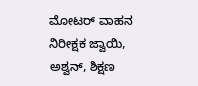ಮೋಟರ್ ವಾಹನ ನಿರೀಕ್ಷಕ ಜ್ವಾಯಿ, ಅಶ್ವನ್, ಶಿಕ್ಷಣ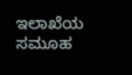ಇಲಾಖೆಯ ಸಮೂಹ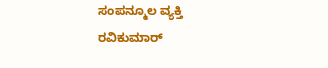ಸಂಪನ್ಮೂಲ ವ್ಯಕ್ತಿ ರವಿಕುಮಾರ್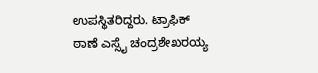ಉಪಸ್ಥಿತರಿದ್ದರು. ಟ್ರಾಫಿಕ್ ಠಾಣೆ ಎಸ್ಸೈ ಚಂದ್ರಶೇಖರಯ್ಯ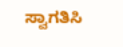ಸ್ವಾಗತಿಸಿ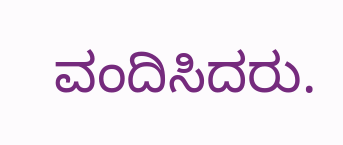ವಂದಿಸಿದರು.